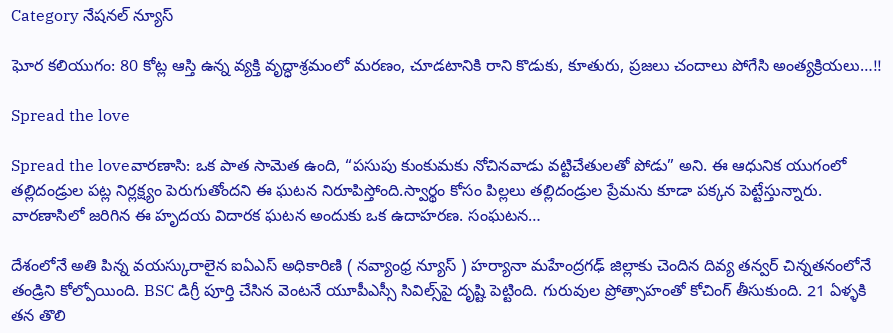Category నేషనల్ న్యూస్

ఘోర కలియుగం: 80 కోట్ల ఆస్తి ఉన్న వ్యక్తి వృద్ధాశ్రమంలో మరణం, చూడటానికి రాని కొడుకు, కూతురు, ప్రజలు చందాలు పోగేసి అంత్యక్రియలు…!!

Spread the love

Spread the loveవారణాసి: ఒక పాత సామెత ఉంది, “పసుపు కుంకుమకు నోచినవాడు వట్టిచేతులతో పోడు” అని. ఈ ఆధునిక యుగంలో తల్లిదండ్రుల పట్ల నిర్లక్ష్యం పెరుగుతోందని ఈ ఘటన నిరూపిస్తోంది.స్వార్థం కోసం పిల్లలు తల్లిదండ్రుల ప్రేమను కూడా పక్కన పెట్టేస్తున్నారు. వారణాసిలో జరిగిన ఈ హృదయ విదారక ఘటన అందుకు ఒక ఉదాహరణ. సంఘటన…

దేశంలోనే అతి పిన్న వయస్కురాలైన ఐఏఎస్‌ అధికారిణి ( నవ్యాంధ్ర న్యూస్ ) హర్యానా మహేంద్రగఢ్ జిల్లాకు చెందిన దివ్య తన్వర్‌ చిన్నతనంలోనే తండ్రిని కోల్పోయింది. BSC డిగ్రీ పూర్తి చేసిన వెంటనే యూపీఎస్సీ సివిల్స్‌పై దృష్టి పెట్టింది. గురువుల ప్రోత్సాహంతో కోచింగ్‌ తీసుకుంది. 21 ఏళ్ళకి తన తొలి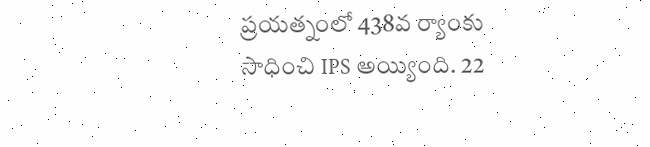ప్రయత్నంలో 438వ ర్యాంకు సాధించి IPS అయ్యింది. 22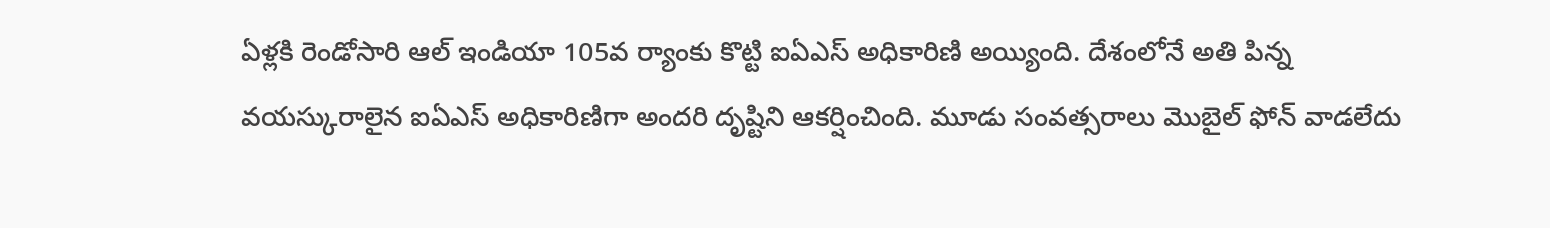ఏళ్లకి రెండోసారి ఆల్‌ ఇండియా 105వ ర్యాంకు కొట్టి ఐఏఎస్‌ అధికారిణి అయ్యింది. దేశంలోనే అతి పిన్న వయస్కురాలైన ఐఏఎస్‌ అధికారిణిగా అందరి దృష్టిని ఆకర్షించింది. మూడు సంవత్సరాలు మొబైల్ ఫోన్ వాడలేదు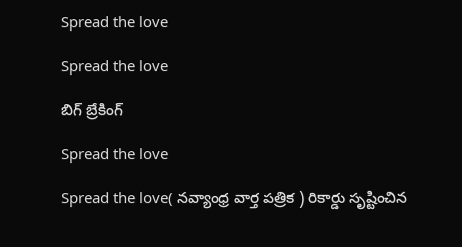Spread the love

Spread the love

బిగ్ బ్రేకింగ్

Spread the love

Spread the love( నవ్యాంధ్ర వార్త పత్రిక ) రికార్డు సృష్టించిన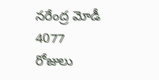నరేంద్ర మోడీ 4077 రోజులు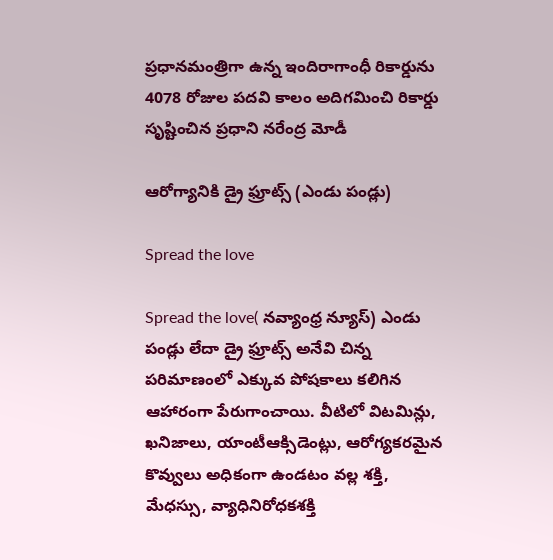ప్రధానమంత్రిగా ఉన్న ఇందిరాగాంధీ రికార్డును 4078 రోజుల పదవి కాలం అదిగమించి రికార్డు సృష్టించిన ప్రధాని నరేంద్ర మోడీ

ఆరోగ్యానికి డ్రై ఫ్రూట్స్ (ఎండు పండ్లు)

Spread the love

Spread the love( నవ్యాంధ్ర న్యూస్) ఎండు పండ్లు లేదా డ్రై ఫ్రూట్స్ అనేవి చిన్న పరిమాణంలో ఎక్కువ పోషకాలు కలిగిన ఆహారంగా పేరుగాంచాయి. వీటిలో విటమిన్లు, ఖనిజాలు, యాంటీఆక్సిడెంట్లు, ఆరోగ్యకరమైన కొవ్వులు అధికంగా ఉండటం వల్ల శక్తి, మేధస్సు, వ్యాధినిరోధకశక్తి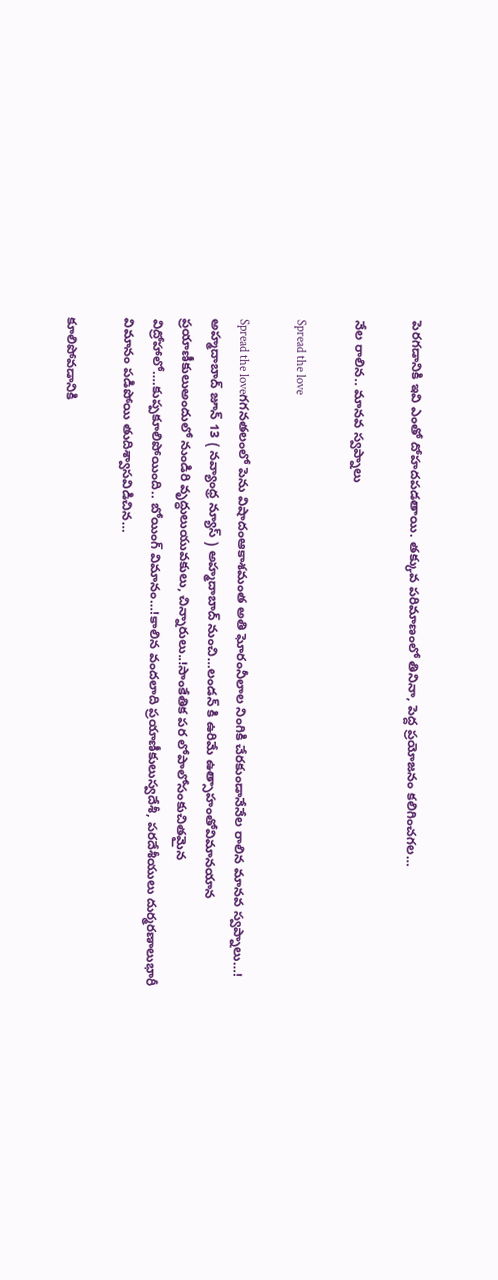పెరగడానికి ఇవి ఎంతో దోహదపడతాయి. తక్కువ పరిమాణంలో తినినా, పెద్ద ప్రయోజనం కలిగించగల…

నేల రాలిన.. మానవ స్వప్నాలు

Spread the love

Spread the loveగగనతలంలో పెను విషాదంఆకాశమంత అతి ఘోరంనీలాల నింగికి చేరకుండానేనేల రాలిన మానవ స్వప్నాలు…! అహ్మదాబాద్ జూన్ 13 ( నవ్యాంధ్ర న్యూస్ ) అహ్మదాబాద్ నుంచి…లండన్ కి ఉరిమే ఉత్సాహంతోవిమానయాన ప్రయాణీకులుఅందులో నుండిరి వృద్ధులుయువకులు, చిన్నారులు..!సాంకేతిక పర లోపాలోసంకుచితమైన విద్రోహాలో….కుప్పకూలిపోయింది.. బోయింగ్ విమానం…!కాలిన వందలాది ప్రయాణీకులుస్వదేశీ, పరదేశీయులు దుర్మరణాలుభారీ విమానం పడిపోయి తుదిశ్వాసవిడిచిన…

కూలిపోవడానికి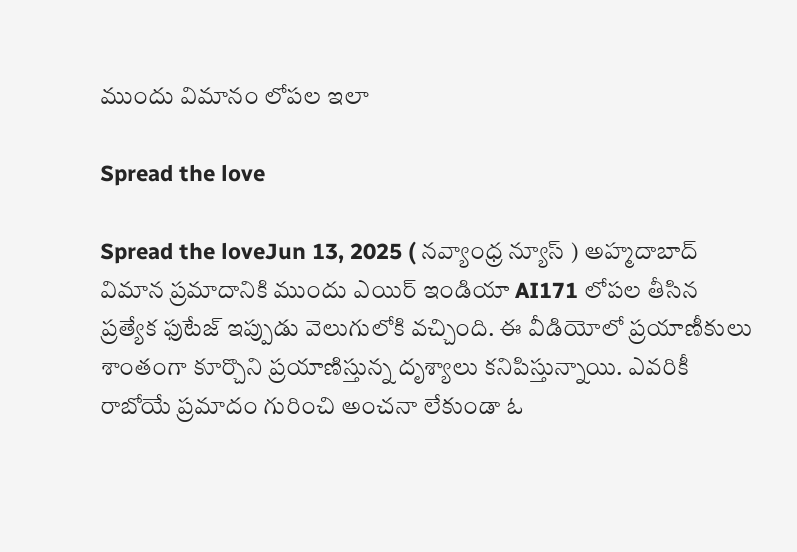ముందు విమానం లోపల ఇలా

Spread the love

Spread the loveJun 13, 2025 ( నవ్యాంధ్ర న్యూస్ ) అహ్మదాబాద్ విమాన ప్రమాదానికి ముందు ఎయిర్ ఇండియా AI171 లోపల తీసిన ప్రత్యేక ఫుటేజ్ ఇప్పుడు వెలుగులోకి వచ్చింది. ఈ వీడియోలో ప్రయాణీకులు శాంతంగా కూర్చొని ప్రయాణిస్తున్న దృశ్యాలు కనిపిస్తున్నాయి. ఎవరికీ రాబోయే ప్రమాదం గురించి అంచనా లేకుండా ఓ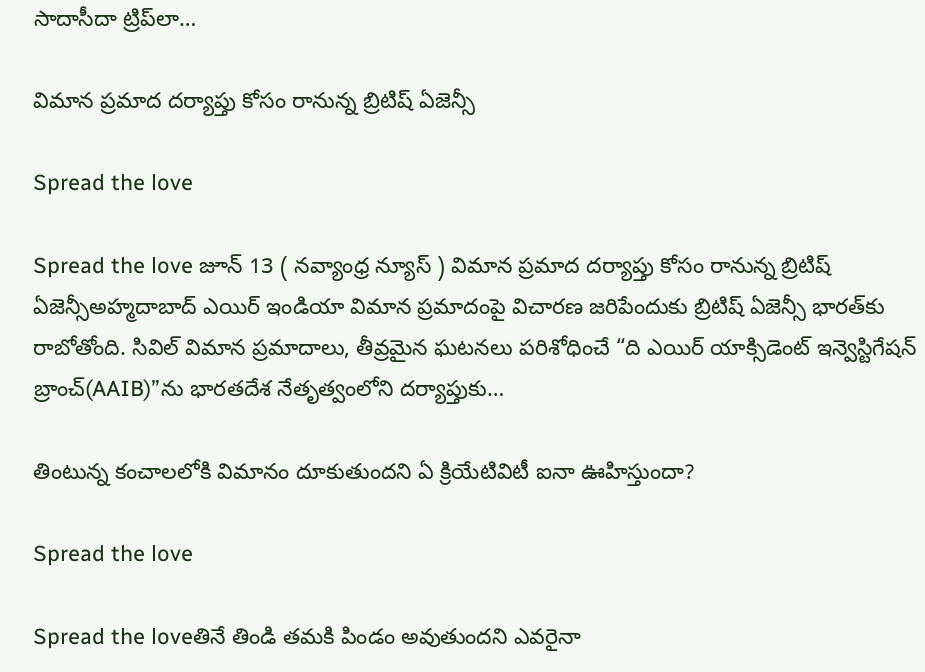సాదాసీదా ట్రిప్‌లా…

విమాన ప్రమాద దర్యాప్తు కోసం రానున్న బ్రిటిష్ ఏజెన్సీ

Spread the love

Spread the love జూన్ 13 ( నవ్యాంధ్ర న్యూస్ ) విమాన ప్రమాద దర్యాప్తు కోసం రానున్న బ్రిటిష్ ఏజెన్సీఅహ్మదాబాద్‌ ఎయిర్ ఇండియా విమాన ప్రమాదంపై విచారణ జరిపేందుకు బ్రిటిష్ ఏజెన్సీ భారత్‌కు రాబోతోంది. సివిల్ విమాన ప్రమాదాలు, తీవ్రమైన ఘటనలు పరిశోధించే “ది ఎయిర్ యాక్సిడెంట్ ఇన్వెస్టిగేషన్ బ్రాంచ్(AAIB)”ను భారతదేశ నేతృత్వంలోని దర్యాప్తుకు…

తింటున్న కంచాలలోకి విమానం దూకుతుందని ఏ క్రియేటివిటీ ఐనా ఊహిస్తుందా?

Spread the love

Spread the loveతినే తిండి తమకి పిండం అవుతుందని ఎవరైనా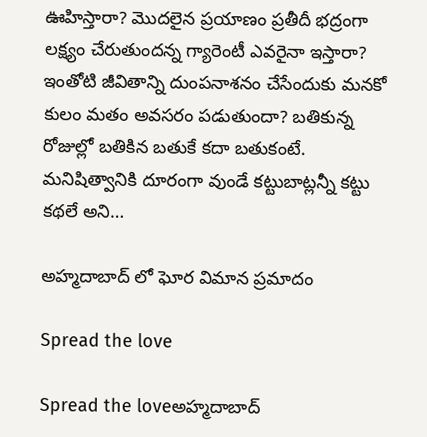ఊహిస్తారా? మొదలైన ప్రయాణం ప్రతీదీ భద్రంగా లక్ష్యం చేరుతుందన్న గ్యారెంటీ ఎవరైనా ఇస్తారా? ఇంతోటి జీవితాన్ని దుంపనాశనం చేసేందుకు మనకో కులం మతం అవసరం పడుతుందా? బతికున్న రోజుల్లో బతికిన బతుకే కదా బతుకంటే. మనిషిత్వానికి దూరంగా వుండే కట్టుబాట్లన్నీ కట్టు కథలే అని…

అహ్మదాబాద్ లో ఘోర విమాన ప్రమాదం

Spread the love

Spread the loveఅహ్మదాబాద్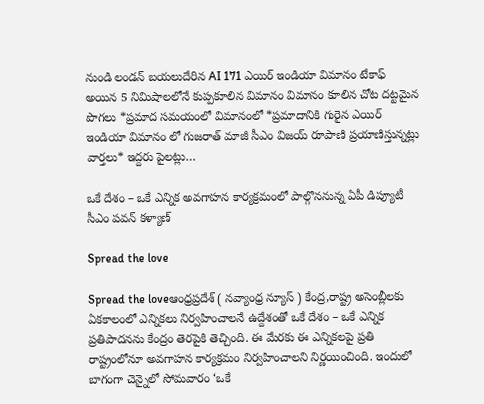నుండి లండన్ బయలుదేరిన AI 171 ఎయిర్ ఇండియా విమానం టేకాఫ్ అయిన 5 నిమిషాలలోనే కుప్పకూలిన విమానం విమానం కూలిన చోట దట్టమైన పొగలు *ప్రమాద సమయంలో విమానంలో *ప్రమాదానికి గురైన ఎయిర్ ఇండియా విమానం లో గుజరాత్ మాజీ సీఎం విజయ్ రూపాణి ప్రయాణిస్తున్నట్లు వార్తలు* ఇద్దరు పైలట్లు…

ఒకే దేశం – ఒకే ఎన్నిక అవగాహన కార్యక్రమంలో పాల్గొననున్న ఏపీ డిప్యూటీ సీఎం పవన్ కళ్యాణ్

Spread the love

Spread the loveఆంధ్రప్రదేశ్ ( నవ్యాంధ్ర న్యూస్ ) కేంద్ర,రాష్ట్ర అసెంబ్లీలకు ఏకకాలంలో ఎన్నికలు నిర్వహించాలనే ఉద్దేశంతో ఒకే దేశం – ఒకే ఎన్నిక ప్రతిపాదనను కేంద్రం తెరపైకి తెచ్చింది. ఈ మేరకు ఈ ఎన్నికలపై ప్రతి రాష్ట్రంలోనూ అవగాహన కార్యక్రమం నిర్వహించాలని నిర్ణయించింది. ఇందులో బాగంగా చెన్నైలో సోమవారం ‘ఒకే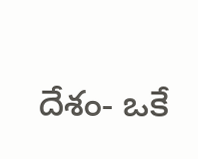దేశం- ఒకే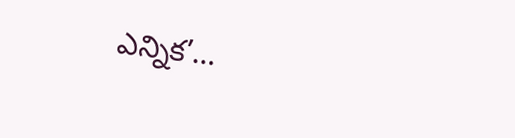ఎన్నిక’…